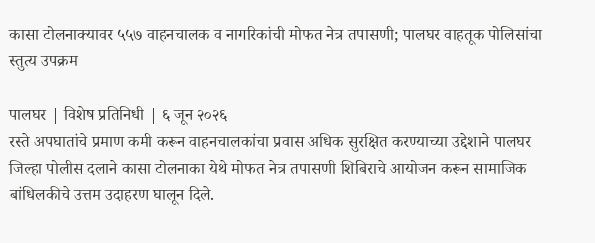कासा टोलनाक्यावर ५५७ वाहनचालक व नागरिकांची मोफत नेत्र तपासणी; पालघर वाहतूक पोलिसांचा स्तुत्य उपक्रम

पालघर | विशेष प्रतिनिधी | ६ जून २०२६
रस्ते अपघातांचे प्रमाण कमी करून वाहनचालकांचा प्रवास अधिक सुरक्षित करण्याच्या उद्देशाने पालघर जिल्हा पोलीस दलाने कासा टोलनाका येथे मोफत नेत्र तपासणी शिबिराचे आयोजन करून सामाजिक बांधिलकीचे उत्तम उदाहरण घालून दिले.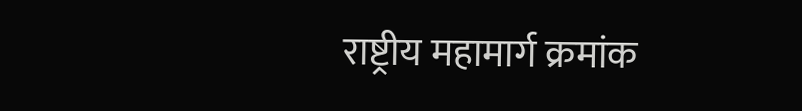राष्ट्रीय महामार्ग क्रमांक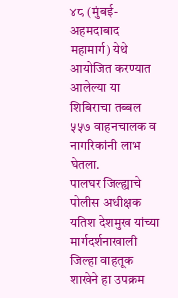४८ (मुंबई-अहमदाबाद महामार्ग) येथे आयोजित करण्यात आलेल्या या शिबिराचा तब्बल ५५७ वाहनचालक व नागरिकांनी लाभ घेतला.
पालघर जिल्ह्याचे पोलीस अधीक्षक यतिश देशमुख यांच्या मार्गदर्शनाखाली जिल्हा वाहतूक शाखेने हा उपक्रम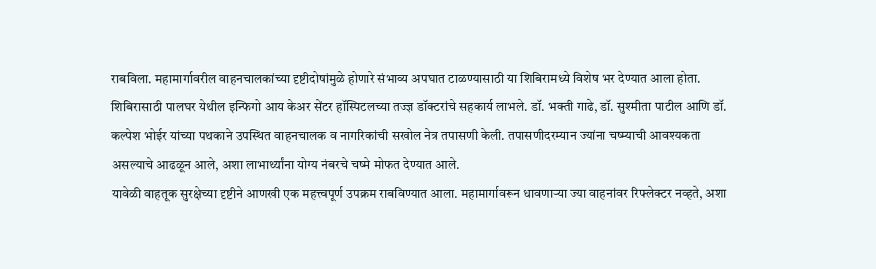राबविला. महामार्गावरील वाहनचालकांच्या दृष्टीदोषांमुळे होणारे संभाव्य अपघात टाळण्यासाठी या शिबिरामध्ये विशेष भर देण्यात आला होता.
शिबिरासाठी पालघर येथील इन्फिगो आय केअर सेंटर हॉस्पिटलच्या तज्ज्ञ डॉक्टरांचे सहकार्य लाभले. डॉ. भक्ती गाढे, डॉ. सुश्मीता पाटील आणि डॉ. कल्पेश भोईर यांच्या पथकाने उपस्थित वाहनचालक व नागरिकांची सखोल नेत्र तपासणी केली. तपासणीदरम्यान ज्यांना चष्म्याची आवश्यकता असल्याचे आढळून आले, अशा लाभार्थ्यांना योग्य नंबरचे चष्मे मोफत देण्यात आले.
यावेळी वाहतूक सुरक्षेच्या दृष्टीने आणखी एक महत्त्वपूर्ण उपक्रम राबविण्यात आला. महामार्गावरून धावणाऱ्या ज्या वाहनांवर रिफ्लेक्टर नव्हते, अशा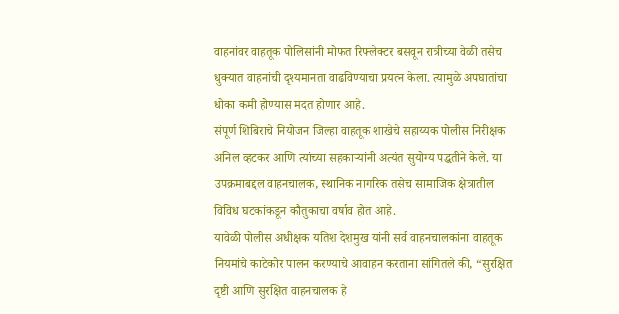वाहनांवर वाहतूक पोलिसांनी मोफत रिफ्लेक्टर बसवून रात्रीच्या वेळी तसेच धुक्यात वाहनांची दृश्यमानता वाढविण्याचा प्रयत्न केला. त्यामुळे अपघातांचा धोका कमी होण्यास मदत होणार आहे.
संपूर्ण शिबिराचे नियोजन जिल्हा वाहतूक शाखेचे सहाय्यक पोलीस निरीक्षक अनिल व्हटकर आणि त्यांच्या सहकाऱ्यांनी अत्यंत सुयोग्य पद्धतीने केले. या उपक्रमाबद्दल वाहनचालक, स्थानिक नागरिक तसेच सामाजिक क्षेत्रातील विविध घटकांकडून कौतुकाचा वर्षाव होत आहे.
यावेळी पोलीस अधीक्षक यतिश देशमुख यांनी सर्व वाहनचालकांना वाहतूक नियमांचे काटेकोर पालन करण्याचे आवाहन करताना सांगितले की, “सुरक्षित दृष्टी आणि सुरक्षित वाहनचालक हे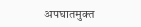अपघातमुक्त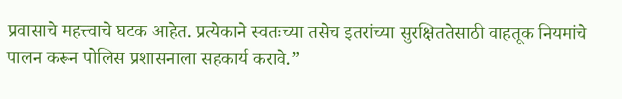प्रवासाचे महत्त्वाचे घटक आहेत. प्रत्येकाने स्वतःच्या तसेच इतरांच्या सुरक्षिततेसाठी वाहतूक नियमांचे पालन करून पोलिस प्रशासनाला सहकार्य करावे.”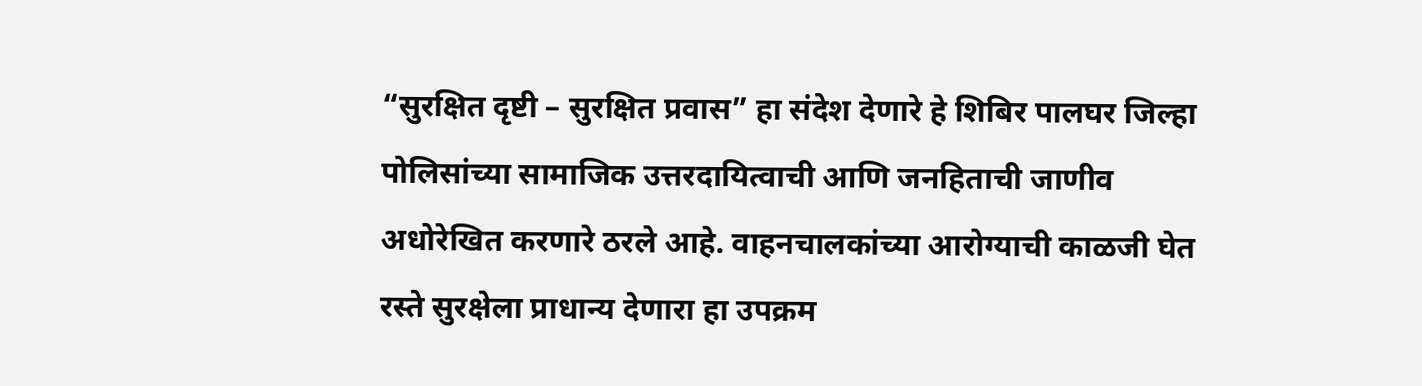“सुरक्षित दृष्टी – सुरक्षित प्रवास” हा संदेश देणारे हे शिबिर पालघर जिल्हा पोलिसांच्या सामाजिक उत्तरदायित्वाची आणि जनहिताची जाणीव अधोरेखित करणारे ठरले आहे. वाहनचालकांच्या आरोग्याची काळजी घेत रस्ते सुरक्षेला प्राधान्य देणारा हा उपक्रम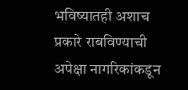भविष्यातही अशाच प्रकारे राबविण्याची अपेक्षा नागरिकांकडून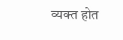व्यक्त होत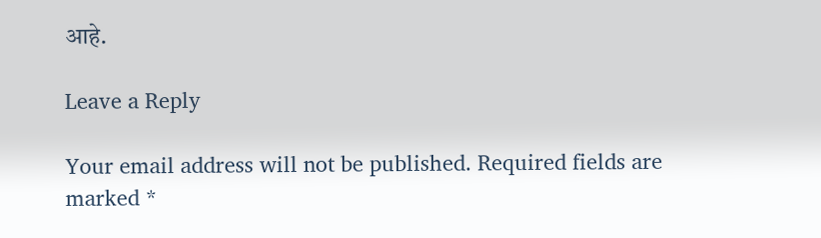आहे.

Leave a Reply

Your email address will not be published. Required fields are marked *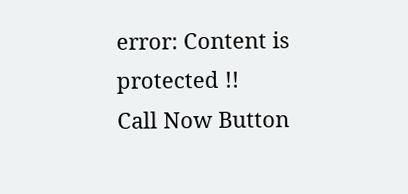error: Content is protected !!
Call Now Button